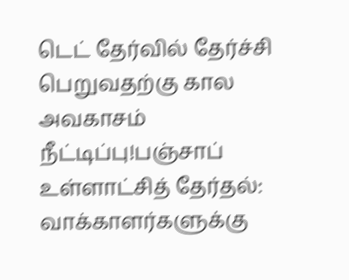டெட் தேர்வில் தேர்ச்சி பெறுவதற்கு கால அவகாசம் நீட்டிப்பு!பஞ்சாப் உள்ளாட்சித் தேர்தல்: வாக்காளர்களுக்கு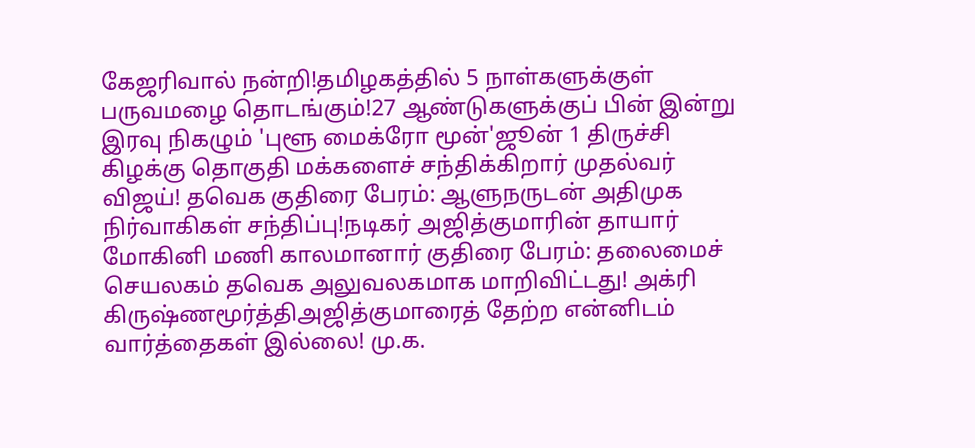கேஜரிவால் நன்றி!தமிழகத்தில் 5 நாள்களுக்குள் பருவமழை தொடங்கும்!27 ஆண்டுகளுக்குப் பின் இன்று இரவு நிகழும் 'புளூ மைக்ரோ மூன்'ஜூன் 1 திருச்சி கிழக்கு தொகுதி மக்களைச் சந்திக்கிறார் முதல்வர் விஜய்! தவெக குதிரை பேரம்: ஆளுநருடன் அதிமுக நிர்வாகிகள் சந்திப்பு!நடிகர் அஜித்குமாரின் தாயார் மோகினி மணி காலமானார் குதிரை பேரம்: தலைமைச் செயலகம் தவெக அலுவலகமாக மாறிவிட்டது! அக்ரி கிருஷ்ணமூர்த்திஅஜித்குமாரைத் தேற்ற என்னிடம் வார்த்தைகள் இல்லை! மு.க.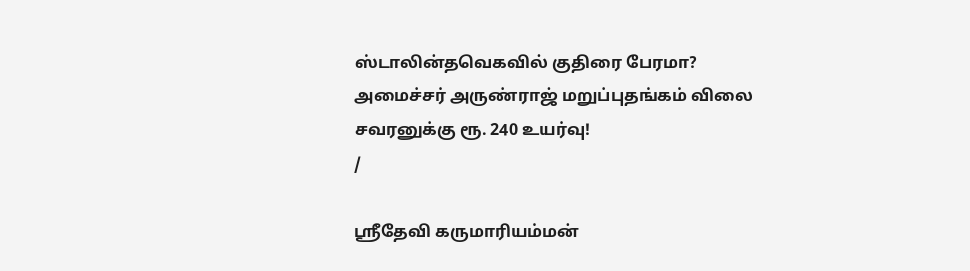ஸ்டாலின்தவெகவில் குதிரை பேரமா? அமைச்சர் அருண்ராஜ் மறுப்புதங்கம் விலை சவரனுக்கு ரூ. 240 உயர்வு!
/

ஸ்ரீதேவி கருமாரியம்மன்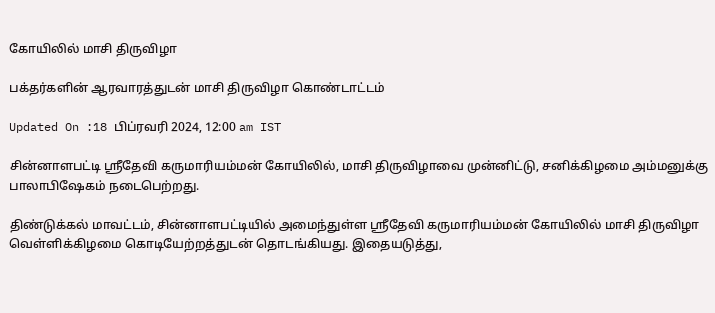கோயிலில் மாசி திருவிழா

பக்தர்களின் ஆரவாரத்துடன் மாசி திருவிழா கொண்டாட்டம்

Updated On :18 பிப்ரவரி 2024, 12:00 am IST

சின்னாளபட்டி ஸ்ரீதேவி கருமாரியம்மன் கோயிலில், மாசி திருவிழாவை முன்னிட்டு, சனிக்கிழமை அம்மனுக்கு பாலாபிஷேகம் நடைபெற்றது.

திண்டுக்கல் மாவட்டம், சின்னாளபட்டியில் அமைந்துள்ள ஸ்ரீதேவி கருமாரியம்மன் கோயிலில் மாசி திருவிழா வெள்ளிக்கிழமை கொடியேற்றத்துடன் தொடங்கியது. இதையடுத்து,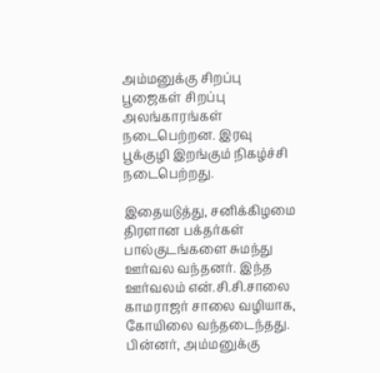அம்மனுக்கு சிறப்பு பூஜைகள் சிறப்பு அலங்காரங்கள் நடைபெற்றன. இரவு பூக்குழி இறங்கும் நிகழ்ச்சி நடைபெற்றது.

இதையடுத்து, சனிக்கிழமை திரளான பக்தர்கள் பால்குடங்களை சுமந்து ஊர்வல வந்தனர். இந்த ஊர்வலம் என்.சி.சி.சாலை காமராஜர் சாலை வழியாக, கோயிலை வந்தடைந்தது. பின்னர், அம்மனுக்கு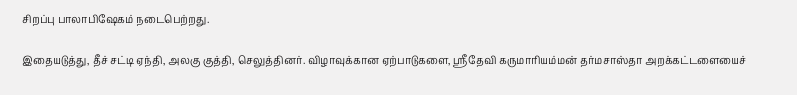சிறப்பு பாலாபிஷேகம் நடைபெற்றது.

இதையடுத்து, தீச் சட்டி ஏந்தி, அலகு குத்தி, செலுத்தினர். விழாவுக்கான ஏற்பாடுகளை, ஸ்ரீதேவி கருமாரியம்மன் தர்மசாஸ்தா அறக்கட்டளையைச்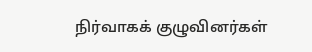நிர்வாகக் குழுவினர்கள்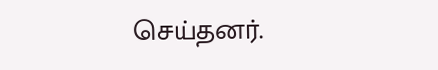செய்தனர்.